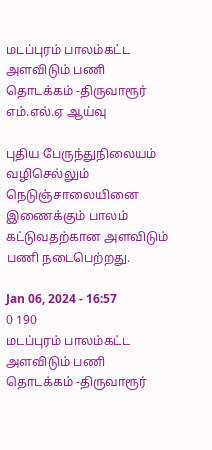மடப்புரம் பாலம்கட்ட அளவிடும் பணி தொடக்கம் -திருவாரூர் எம்.எல்.ஏ ஆய்வு

புதிய பேருந்துநிலையம் வழிசெல்லும் நெடுஞ்சாலையினை இணைக்கும் பாலம் கட்டுவதற்கான அளவிடும் பணி நடைபெற்றது.

Jan 06, 2024 - 16:57
0 190
மடப்புரம் பாலம்கட்ட அளவிடும் பணி தொடக்கம் -திருவாரூர்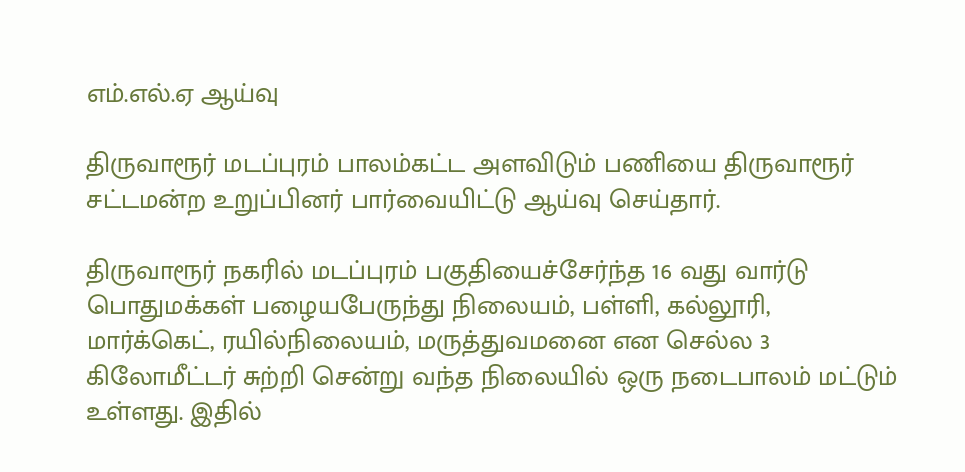எம்.எல்.ஏ ஆய்வு

திருவாரூர் மடப்புரம் பாலம்கட்ட அளவிடும் பணியை திருவாரூர் சட்டமன்ற உறுப்பினர் பார்வையிட்டு ஆய்வு செய்தார்.

திருவாரூர் நகரில் மடப்புரம் பகுதியைச்சேர்ந்த 16 வது வார்டு பொதுமக்கள் பழையபேருந்து நிலையம், பள்ளி, கல்லூரி, மார்க்கெட், ரயில்நிலையம், மருத்துவமனை என செல்ல 3 கிலோமீட்டர் சுற்றி சென்று வந்த நிலையில் ஒரு நடைபாலம் மட்டும் உள்ளது. இதில்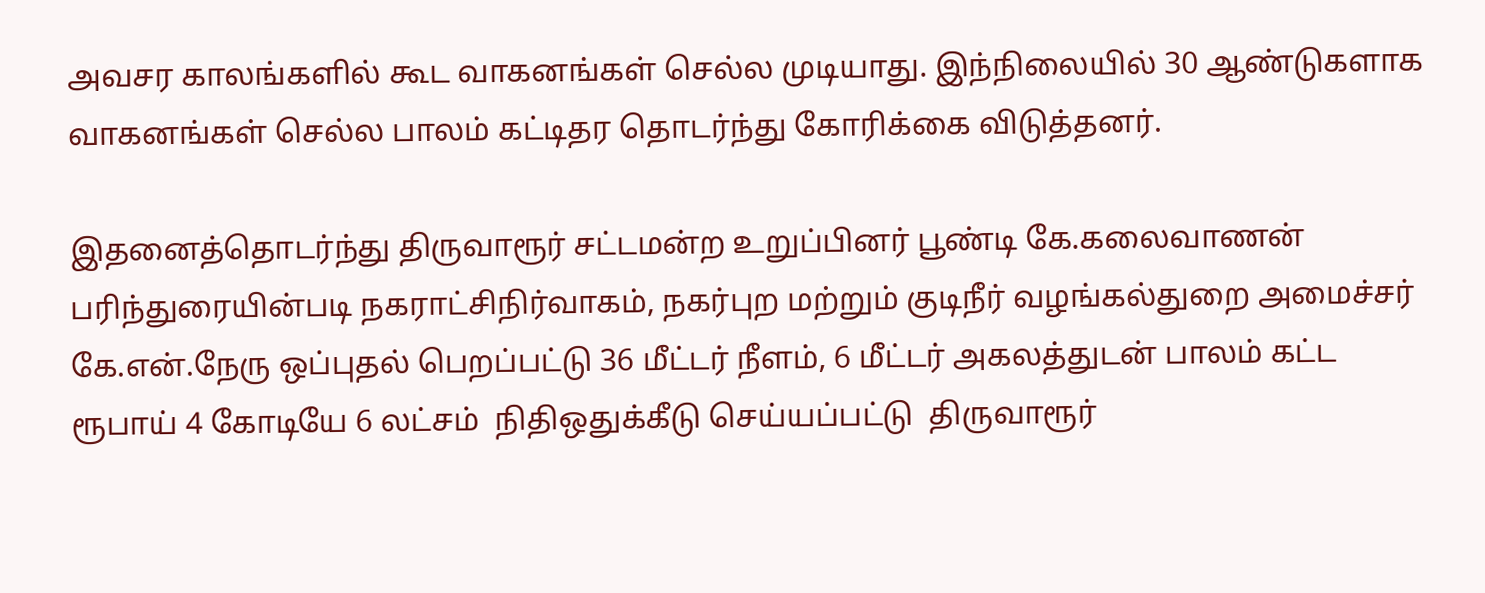அவசர காலங்களில் கூட வாகனங்கள் செல்ல முடியாது. இந்நிலையில் 30 ஆண்டுகளாக வாகனங்கள் செல்ல பாலம் கட்டிதர தொடர்ந்து கோரிக்கை விடுத்தனர்.

இதனைத்தொடர்ந்து திருவாரூர் சட்டமன்ற உறுப்பினர் பூண்டி கே.கலைவாணன் பரிந்துரையின்படி நகராட்சிநிர்வாகம், நகர்புற மற்றும் குடிநீர் வழங்கல்துறை அமைச்சர் கே.என்.நேரு ஒப்புதல் பெறப்பட்டு 36 மீட்டர் நீளம், 6 மீட்டர் அகலத்துடன் பாலம் கட்ட ரூபாய் 4 கோடியே 6 லட்சம்  நிதிஒதுக்கீடு செய்யப்பட்டு  திருவாரூர்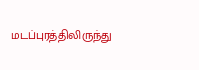மடப்புரத்திலிருந்து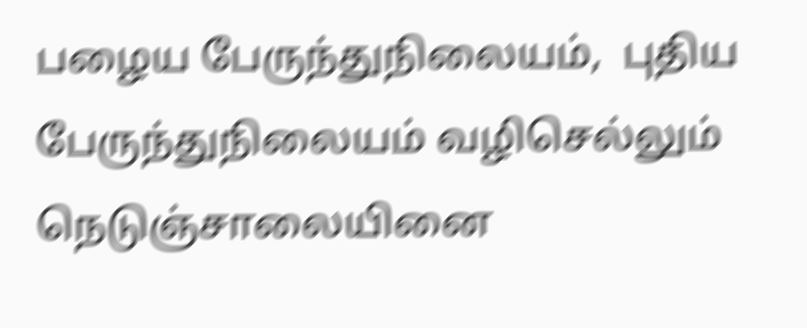பழைய பேருந்துநிலையம்,  புதிய பேருந்துநிலையம் வழிசெல்லும் நெடுஞ்சாலையினை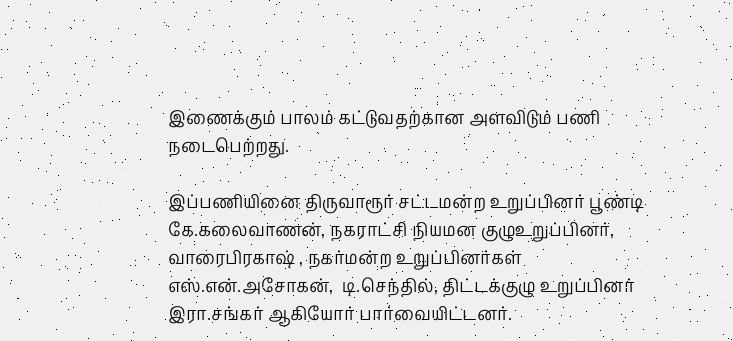இணைக்கும் பாலம் கட்டுவதற்கான அளவிடும் பணி நடைபெற்றது.

இப்பணியினை திருவாரூர் சட்டமன்ற உறுப்பினர் பூண்டி கே.கலைவாணன், நகராட்சி நியமன குழுஉறுப்பினர், வாரைபிரகாஷ் , நகர்மன்ற உறுப்பினர்கள் எஸ்.என்.அசோகன்,  டி.செந்தில், திட்டக்குழு உறுப்பினர் இரா.சங்கர் ஆகியோர் பார்வையிட்டனர்.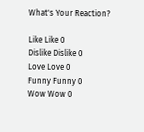What's Your Reaction?

Like Like 0
Dislike Dislike 0
Love Love 0
Funny Funny 0
Wow Wow 0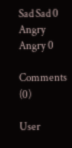Sad Sad 0
Angry Angry 0

Comments (0)

User